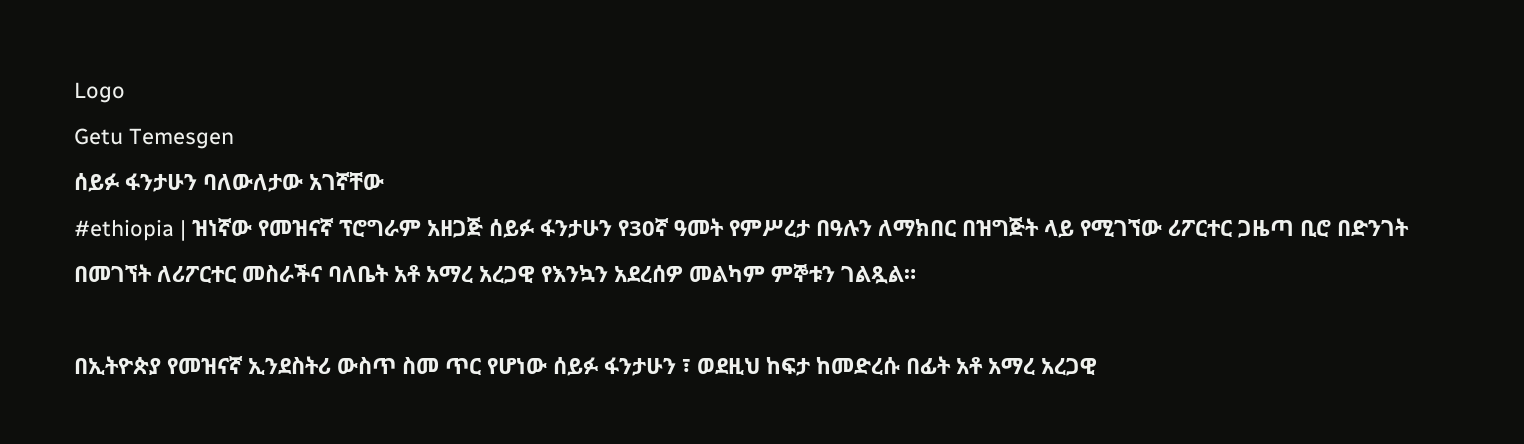Logo
Getu Temesgen
ሰይፉ ፋንታሁን ባለውለታው አገኛቸው
#ethiopia | ዝነኛው የመዝናኛ ፕሮግራም አዘጋጅ ሰይፉ ፋንታሁን የ30ኛ ዓመት የምሥረታ በዓሉን ለማክበር በዝግጅት ላይ የሚገኘው ሪፖርተር ጋዜጣ ቢሮ በድንገት በመገኘት ለሪፖርተር መስራችና ባለቤት አቶ አማረ አረጋዊ የእንኳን አደረሰዎ መልካም ምኞቱን ገልጿል።

በኢትዮጵያ የመዝናኛ ኢንደስትሪ ውስጥ ስመ ጥር የሆነው ሰይፉ ፋንታሁን ፣ ወደዚህ ከፍታ ከመድረሱ በፊት አቶ አማረ አረጋዊ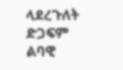ላደረጉለት ድጋፍም ልባዊ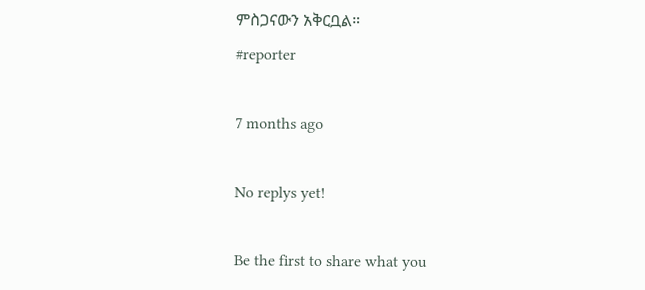ምስጋናውን አቅርቧል።
#reporter

7 months ago

No replys yet!

Be the first to share what you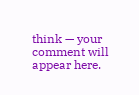think — your comment will appear here.